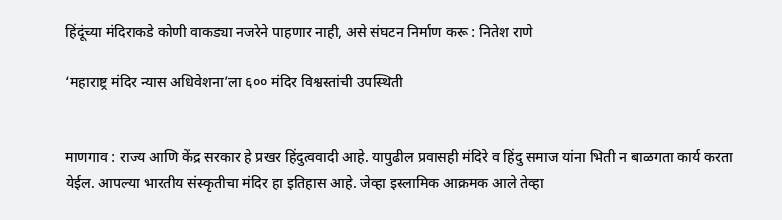हिंदूंच्या मंदिराकडे कोणी वाकड्या नजरेने पाहणार नाही, असे संघटन निर्माण करू : नितेश राणे

‘महाराष्ट्र मंदिर न्यास अधिवेशना’ला ६०० मंदिर विश्वस्तांची उपस्थिती


माणगाव : राज्य आणि केंद्र सरकार हे प्रखर हिंदुत्ववादी आहे. यापुढील प्रवासही मंदिरे व हिंदु समाज यांना भिती न बाळगता कार्य करता येईल. आपल्या भारतीय संस्कृतीचा मंदिर हा इतिहास आहे. जेव्हा इस्लामिक आक्रमक आले तेव्हा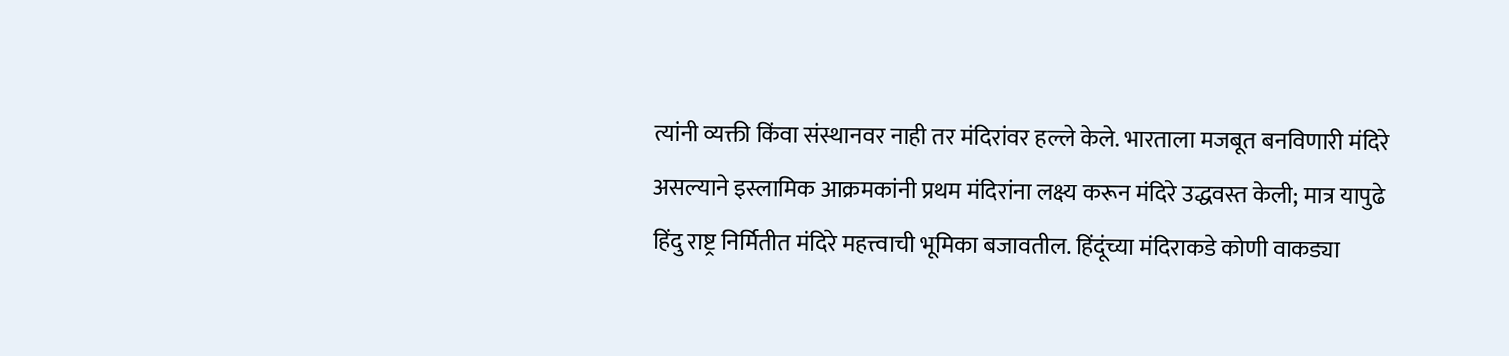त्यांनी व्यक्ती किंवा संस्थानवर नाही तर मंदिरांवर हल्ले केले. भारताला मजबूत बनविणारी मंदिरे असल्याने इस्लामिक आक्रमकांनी प्रथम मंदिरांना लक्ष्य करून मंदिरे उद्धवस्त केली; मात्र यापुढे हिंदु राष्ट्र निर्मितीत मंदिरे महत्त्वाची भूमिका बजावतील. हिंदूंच्या मंदिराकडे कोणी वाकड्या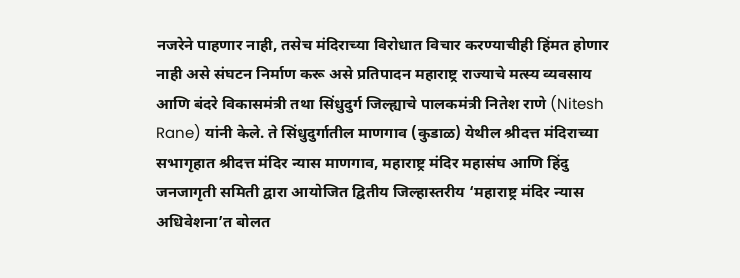नजरेने पाहणार नाही, तसेच मंदिराच्या विरोधात विचार करण्याचीही हिंमत होणार नाही असे संघटन निर्माण करू असे प्रतिपादन महाराष्ट्र राज्याचे मत्स्य व्यवसाय आणि बंदरे विकासमंत्री तथा सिंधुदुर्ग जिल्ह्याचे पालकमंत्री नितेश राणे (Nitesh Rane) यांनी केले. ते सिंधुदुर्गातील माणगाव (कुडाळ) येथील श्रीदत्त मंदिराच्या सभागृहात श्रीदत्त मंदिर न्यास माणगाव, महाराष्ट्र मंदिर महासंघ आणि हिंदु जनजागृती समिती द्वारा आयोजित द्वितीय जिल्हास्तरीय ‘महाराष्ट्र मंदिर न्यास अधिवेशना’त बोलत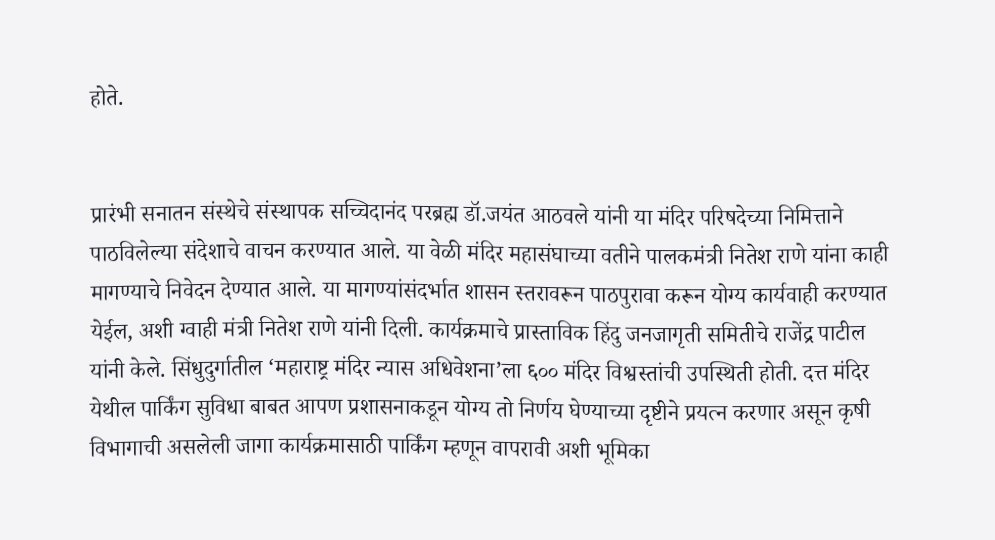होते.


प्रारंभी सनातन संस्थेचे संस्थापक सच्चिदानंद परब्रह्म डॉ.जयंत आठवले यांनी या मंदिर परिषदेच्या निमित्ताने पाठविलेल्या संदेशाचे वाचन करण्यात आले. या वेळी मंदिर महासंघाच्या वतीने पालकमंत्री नितेश राणे यांना काही मागण्याचे निवेदन देण्यात आले. या मागण्यांसंदर्भात शासन स्तरावरून पाठपुरावा करून योग्य कार्यवाही करण्यात येईल, अशी ग्वाही मंत्री नितेश राणे यांनी दिली. कार्यक्रमाचे प्रास्ताविक हिंदु जनजागृती समितीचे राजेंद्र पाटील यांनी केले. सिंधुदुर्गातील ‘महाराष्ट्र मंदिर न्यास अधिवेशना’ला ६०० मंदिर विश्वस्तांची उपस्थिती होती. दत्त मंदिर येथील पार्किंग सुविधा बाबत आपण प्रशासनाकडून योग्य तो निर्णय घेण्याच्या दृष्टीने प्रयत्न करणार असून कृषी विभागाची असलेली जागा कार्यक्रमासाठी पार्किंग म्हणून वापरावी अशी भूमिका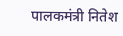पालकमंत्री नितेश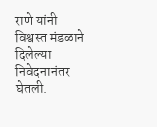राणे यांनी विश्वस्त मंडळाने दिलेल्या निवेदनानंतर घेतली.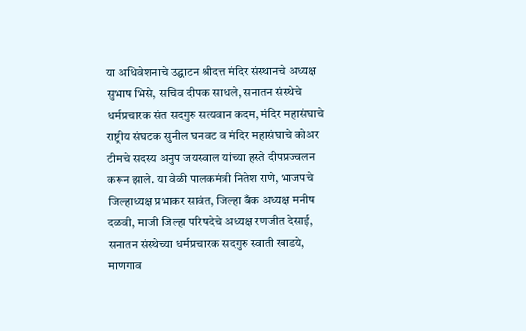या अधिवेशनाचे उद्घाटन श्रीदत्त मंदिर संस्थानचे अध्यक्ष सुभाष भिसे, सचिव दीपक साधले, सनातन संस्थेचे धर्मप्रचारक संत सदगुरु सत्यवान कदम, मंदिर महासंघाचे राष्ट्रीय संघटक सुनील घनवट व मंदिर महासंघाचे कोअर टीमचे सदस्य अनुप जयस्वाल यांच्या हस्ते दीपप्रज्वलन करून झाले. या वेळी पालकमंत्री नितेश राणे, भाजपचे जिल्हाध्यक्ष प्रभाकर सावंत, जिल्हा बँक अध्यक्ष मनीष दळवी, माजी जिल्हा परिषदेचे अध्यक्ष रणजीत देसाई, सनातन संस्थेच्या धर्मप्रचारक सदगुरु स्वाती खाडये, माणगाव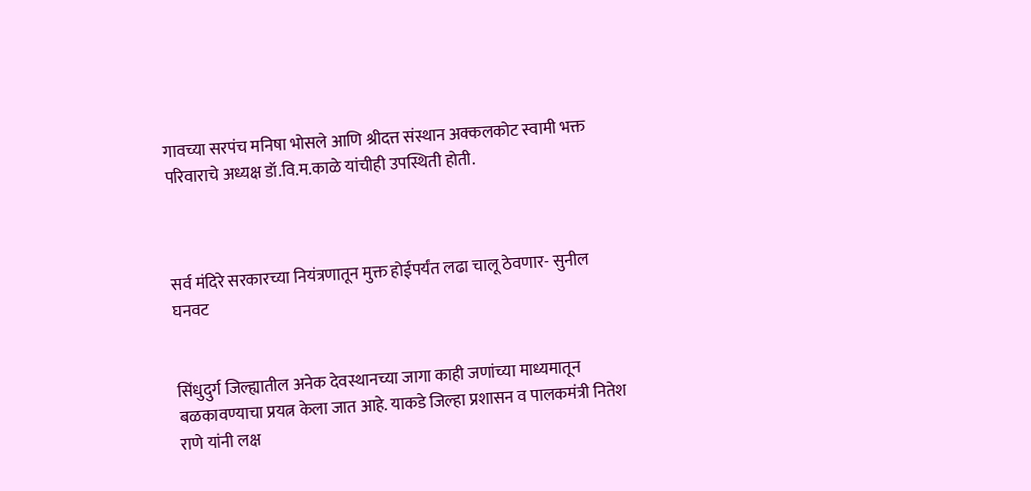गावच्या सरपंच मनिषा भोसले आणि श्रीदत्त संस्थान अक्कलकोट स्वामी भक्त परिवाराचे अध्यक्ष डॉ.वि.म.काळे यांचीही उपस्थिती होती.



सर्व मंदिरे सरकारच्या नियंत्रणातून मुक्त होईपर्यंत लढा चालू ठेवणार- सुनील घनवट


सिंधुदुर्ग जिल्ह्यातील अनेक देवस्थानच्या जागा काही जणांच्या माध्यमातून बळकावण्याचा प्रयत्न केला जात आहे. याकडे जिल्हा प्रशासन व पालकमंत्री नितेश राणे यांनी लक्ष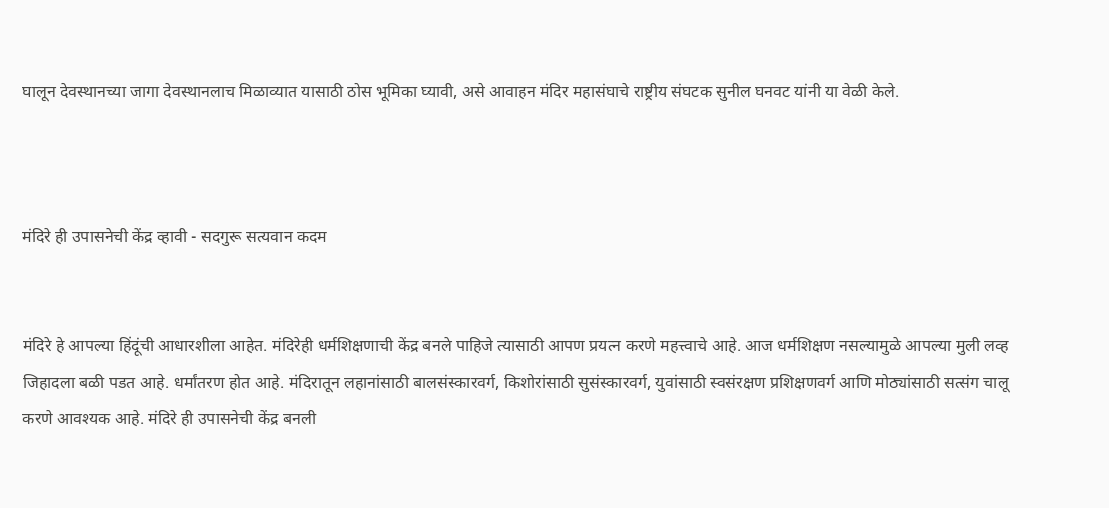घालून देवस्थानच्या जागा देवस्थानलाच मिळाव्यात यासाठी ठोस भूमिका घ्यावी, असे आवाहन मंदिर महासंघाचे राष्ट्रीय संघटक सुनील घनवट यांनी या वेळी केले.



मंदिरे ही उपासनेची केंद्र व्हावी - सदगुरू सत्यवान कदम


मंदिरे हे आपल्या हिंदूंची आधारशीला आहेत. मंदिरेही धर्मशिक्षणाची केंद्र बनले पाहिजे त्यासाठी आपण प्रयत्न करणे महत्त्वाचे आहे. आज धर्मशिक्षण नसल्यामुळे आपल्या मुली लव्ह जिहादला बळी पडत आहे. धर्मांतरण होत आहे. मंदिरातून लहानांसाठी बालसंस्कारवर्ग, किशोरांसाठी सुसंस्कारवर्ग, युवांसाठी स्वसंरक्षण प्रशिक्षणवर्ग आणि मोठ्यांसाठी सत्संग चालू करणे आवश्यक आहे. मंदिरे ही उपासनेची केंद्र बनली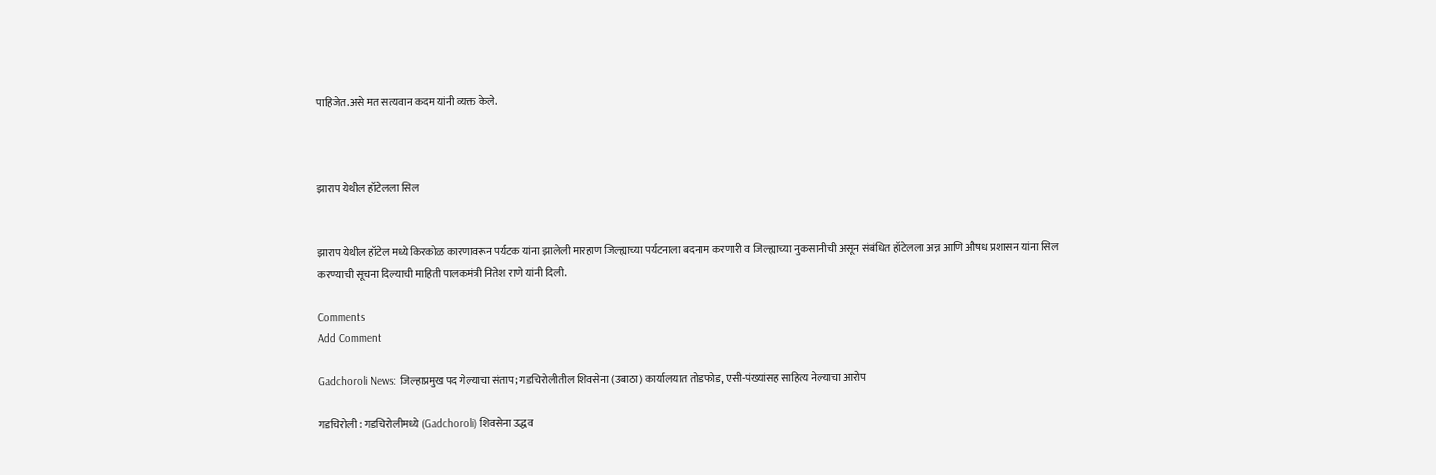पाहिजेत.असे मत सत्यवान कदम यांनी व्यक्त केले.



झाराप येथील हॉटेलला सिल


झाराप येथील हॉटेल मध्ये किरकोळ कारणावरून पर्यटक यांना झालेली मारहाण जिल्ह्याच्या पर्यटनाला बदनाम करणारी व जिल्ह्याच्या नुकसानीची असून संबंधित हॉटेलला अन्न आणि औषध प्रशासन यांना सिल करण्याची सूचना दिल्याची माहिती पालकमंत्री नितेश राणे यांनी दिली.

Comments
Add Comment

Gadchoroli News: जिल्हाप्रमुख पद गेल्याचा संताप; गडचिरोलीतील शिवसेना (उबाठा) कार्यालयात तोडफोड, एसी-पंख्यांसह साहित्य नेल्याचा आरोप

गडचिरोली : गडचिरोलीमध्ये (Gadchoroli) शिवसेना उद्धव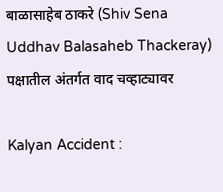बाळासाहेब ठाकरे (Shiv Sena Uddhav Balasaheb Thackeray) पक्षातील अंतर्गत वाद चव्हाट्यावर

Kalyan Accident :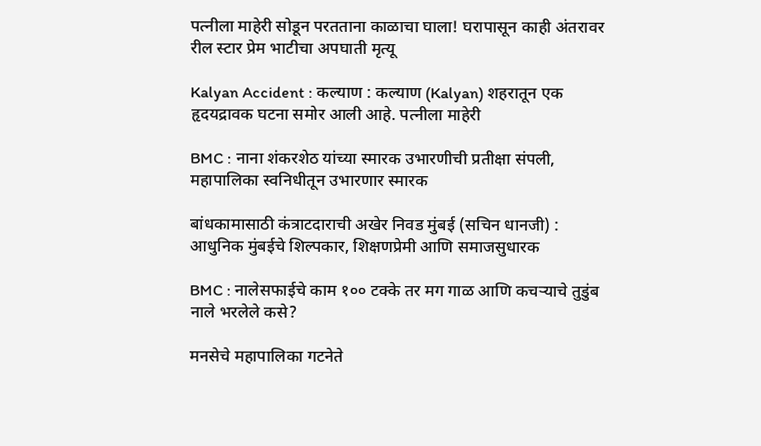पत्नीला माहेरी सोडून परतताना काळाचा घाला! घरापासून काही अंतरावर रील स्टार प्रेम भाटीचा अपघाती मृत्यू

Kalyan Accident : कल्याण : कल्याण (Kalyan) शहरातून एक हृदयद्रावक घटना समोर आली आहे. पत्नीला माहेरी

BMC : नाना शंकरशेठ यांच्या स्मारक उभारणीची प्रतीक्षा संपली, महापालिका स्वनिधीतून उभारणार स्मारक

बांधकामासाठी कंत्राटदाराची अखेर निवड मुंबई (सचिन धानजी) : आधुनिक मुंबईचे शिल्पकार, शिक्षणप्रेमी आणि समाजसुधारक

BMC : नालेसफाईचे काम १०० टक्के तर मग गाळ आणि कचऱ्याचे तुडुंब नाले भरलेले कसे?

मनसेचे महापालिका गटनेते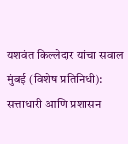यशवंत किल्लेदार यांचा सवाल मुंबई (विशेष प्रतिनिधी): सत्ताधारी आणि प्रशासन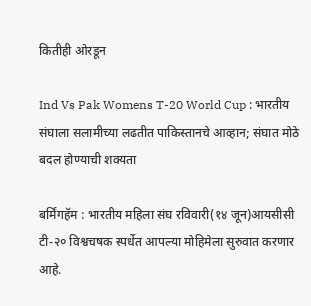कितीही ओरडून

Ind Vs Pak Womens T-20 World Cup : भारतीय संघाला सलामीच्या लढतीत पाकिस्तानचे आव्हान; संघात मोठे बदल होण्याची शक्यता

बर्मिंगहॅम : भारतीय महिला संघ रविवारी(१४ जून)आयसीसी टी-२० विश्वचषक स्पर्धेत आपल्या मोहिमेला सुरुवात करणार आहे.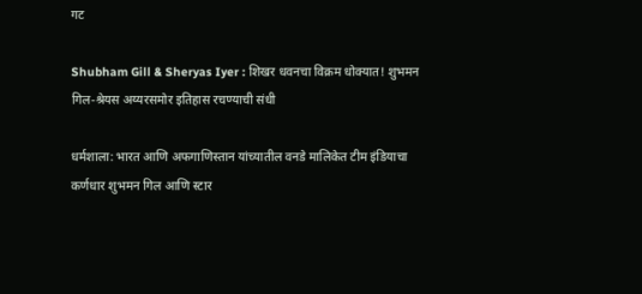गट

Shubham Gill & Sheryas Iyer : शिखर धवनचा विक्रम धोक्यात! शुभमन गिल-श्रेयस अय्यरसमोर इतिहास रचण्याची संधी

धर्मशाला: भारत आणि अफगाणिस्तान यांच्यातील वनडे मालिकेत टीम इंडियाचा कर्णधार शुभमन गिल आणि स्टार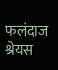फलंदाज श्रेयस